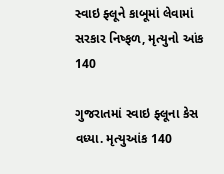સ્વાઇ ફ્લૂને કાબૂમાં લેવામાં સરકાર નિષ્ફળ, મૃત્યુનો આંક 140

ગુજરાતમાં સ્વાઇ ફ્લૂના કેસ વધ્યા. મૃત્યુઆંક 140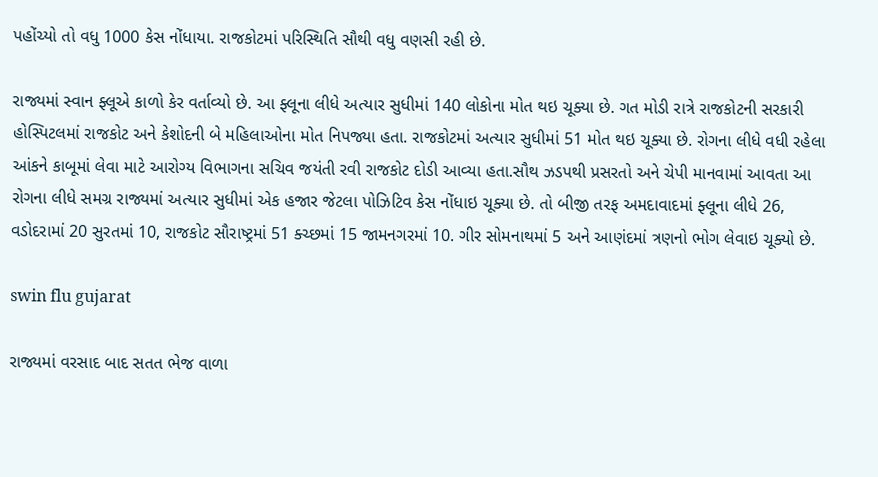પહોંચ્યો તો વધુ 1000 કેસ નોંધાયા. રાજકોટમાં પરિસ્થિતિ સૌથી વધુ વણસી રહી છે.

રાજ્યમાં સ્વાન ફ્લૂએ કાળો કેર વર્તાવ્યો છે. આ ફ્લૂના લીધે અત્યાર સુધીમાં 140 લોકોના મોત થઇ ચૂક્યા છે. ગત મોડી રાત્રે રાજકોટની સરકારી હોસ્પિટલમાં રાજકોટ અને કેશોદની બે મહિલાઓના મોત નિપજ્યા હતા. રાજકોટમાં અત્યાર સુધીમાં 51 મોત થઇ ચૂક્યા છે. રોગના લીધે વધી રહેલા આંકને કાબૂમાં લેવા માટે આરોગ્ય વિભાગના સચિવ જયંતી રવી રાજકોટ દોડી આવ્યા હતા.સૌથ ઝડપથી પ્રસરતો અને ચેપી માનવામાં આવતા આ રોગના લીધે સમગ્ર રાજ્યમાં અત્યાર સુધીમાં એક હજાર જેટલા પોઝિટિવ કેસ નોંધાઇ ચૂક્યા છે. તો બીજી તરફ અમદાવાદમાં ફ્લૂના લીધે 26, વડોદરામાં 20 સુરતમાં 10, રાજકોટ સૌરાષ્ટ્રમાં 51 ક્ચ્છમાં 15 જામનગરમાં 10. ગીર સોમનાથમાં 5 અને આણંદમાં ત્રણનો ભોગ લેવાઇ ચૂક્યો છે.

swin flu gujarat

રાજ્યમાં વરસાદ બાદ સતત ભેજ વાળા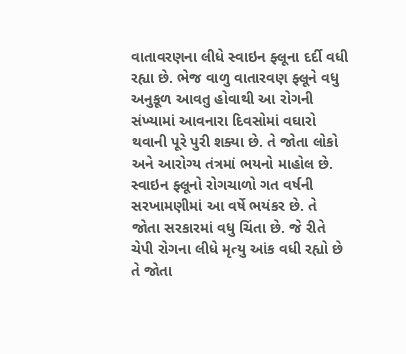વાતાવરણના લીધે સ્વાઇન ફ્લૂના દર્દી વધી રહ્યા છે. ભેજ વાળુ વાતારવણ ફ્લૂને વધુ અનુકૂળ આવતુ હોવાથી આ રોગની સંખ્યામાં આવનારા દિવસોમાં વઘારો થવાની પૂરે પુરી શક્યા છે. તે જોતા લોકો અને આરોગ્ય તંત્રમાં ભયનો માહોલ છે. સ્વાઇન ફ્લૂનો રોગચાળો ગત વર્ષની સરખામણીમાં આ વર્ષે ભયંકર છે. તે જોતા સરકારમાં વધુ ચિંતા છે. જે રીતે ચેપી રોગના લીધે મૃત્યુ આંક વધી રહ્યો છે તે જોતા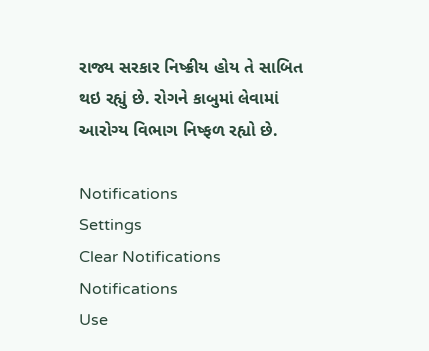રાજ્ય સરકાર નિષ્ક્રીય હોય તે સાબિત થઇ રહ્યું છે. રોગને કાબુમાં લેવામાં આરોગ્ય વિભાગ નિષ્ફળ રહ્યો છે.

Notifications
Settings
Clear Notifications
Notifications
Use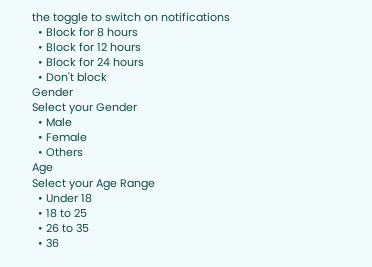the toggle to switch on notifications
  • Block for 8 hours
  • Block for 12 hours
  • Block for 24 hours
  • Don't block
Gender
Select your Gender
  • Male
  • Female
  • Others
Age
Select your Age Range
  • Under 18
  • 18 to 25
  • 26 to 35
  • 36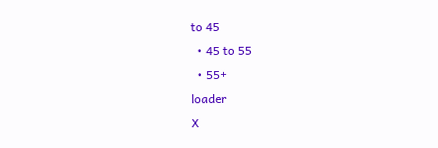to 45
  • 45 to 55
  • 55+
loader
X